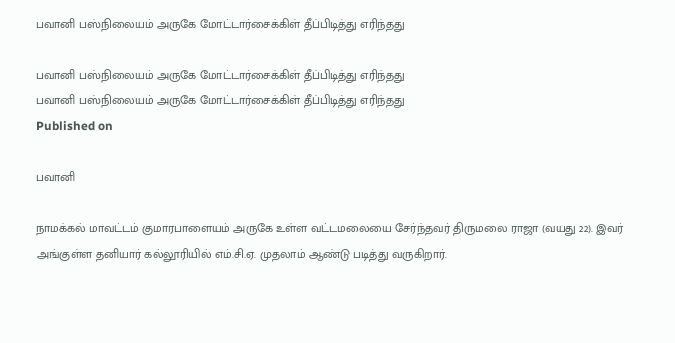பவானி பஸ்நிலையம் அருகே மோட்டார்சைக்கிள் தீப்பிடித்து எரிந்தது

பவானி பஸ்நிலையம் அருகே மோட்டார்சைக்கிள் தீப்பிடித்து எரிந்தது
பவானி பஸ்நிலையம் அருகே மோட்டார்சைக்கிள் தீப்பிடித்து எரிந்தது
Published on

பவானி

நாமக்கல் மாவட்டம் குமாரபாளையம் அருகே உள்ள வட்டமலையை சேர்ந்தவர் திருமலை ராஜா (வயது 22). இவர் அங்குள்ள தனியார் கல்லூரியில் எம்.சி.ஏ. முதலாம் ஆண்டு படித்து வருகிறார்.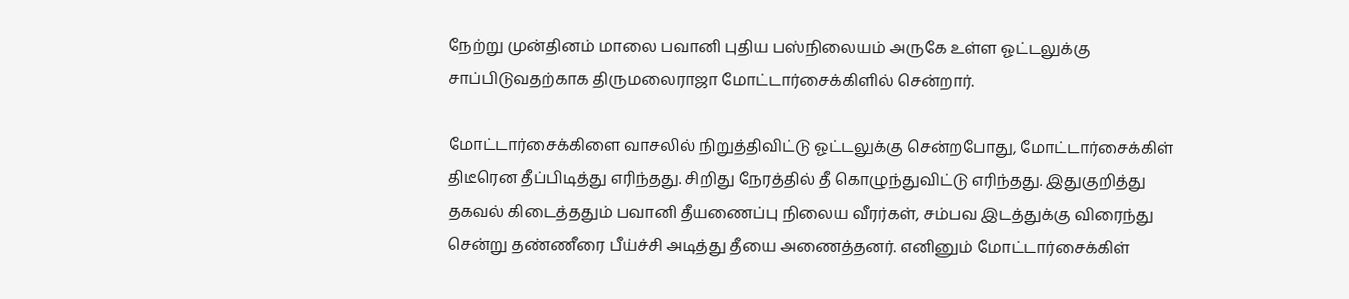நேற்று முன்தினம் மாலை பவானி புதிய பஸ்நிலையம் அருகே உள்ள ஓட்டலுக்கு சாப்பிடுவதற்காக திருமலைராஜா மோட்டார்சைக்கிளில் சென்றார்.

மோட்டார்சைக்கிளை வாசலில் நிறுத்திவிட்டு ஓட்டலுக்கு சென்றபோது, மோட்டார்சைக்கிள் திடீரென தீப்பிடித்து எரிந்தது. சிறிது நேரத்தில் தீ கொழுந்துவிட்டு எரிந்தது. இதுகுறித்து தகவல் கிடைத்ததும் பவானி தீயணைப்பு நிலைய வீரர்கள், சம்பவ இடத்துக்கு விரைந்து சென்று தண்ணீரை பீய்ச்சி அடித்து தீயை அணைத்தனர். எனினும் மோட்டார்சைக்கிள்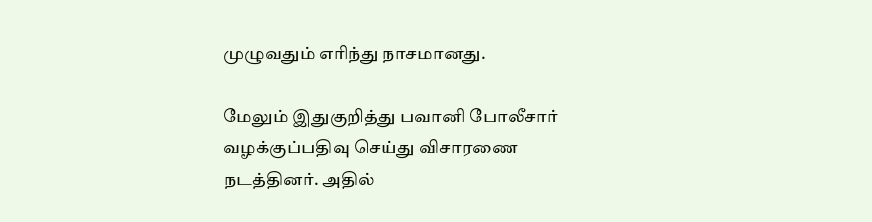முழுவதும் எரிந்து நாசமானது.

மேலும் இதுகுறித்து பவானி போலீசார் வழக்குப்பதிவு செய்து விசாரணை நடத்தினர். அதில்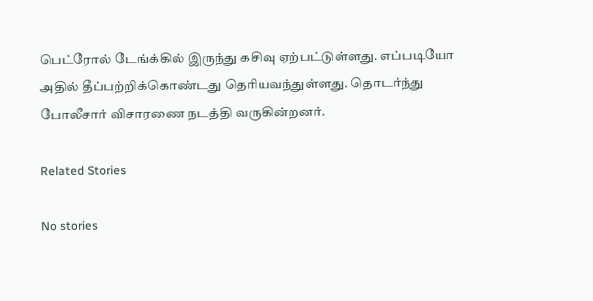பெட்ரோல் டேங்க்கில் இருந்து கசிவு ஏற்பட்டுள்ளது. எப்படியோ அதில் தீப்பற்றிக்கொண்டது தெரியவந்துள்ளது. தொடர்ந்து போலீசார் விசாரணை நடத்தி வருகின்றனர்.

Related Stories

No stories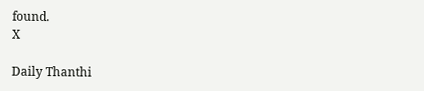found.
X

Daily Thanthi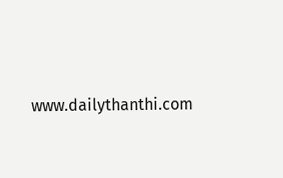www.dailythanthi.com